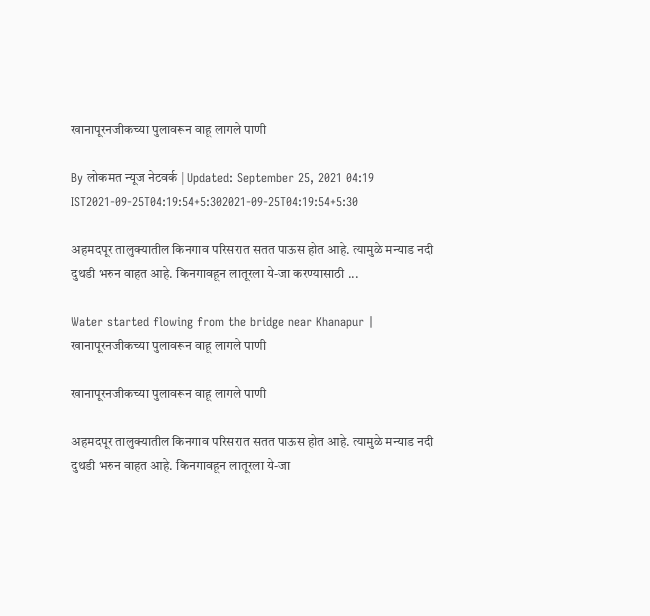खानापूरनजीकच्या पुलावरून वाहू लागले पाणी

By लोकमत न्यूज नेटवर्क | Updated: September 25, 2021 04:19 IST2021-09-25T04:19:54+5:302021-09-25T04:19:54+5:30

अहमदपूर तालुक्यातील किनगाव परिसरात सतत पाऊस होत आहे. त्यामुळे मन्याड नदी दुथडी भरुन वाहत आहे. किनगावहून लातूरला ये-जा करण्यासाठी ...

Water started flowing from the bridge near Khanapur | खानापूरनजीकच्या पुलावरून वाहू लागले पाणी

खानापूरनजीकच्या पुलावरून वाहू लागले पाणी

अहमदपूर तालुक्यातील किनगाव परिसरात सतत पाऊस होत आहे. त्यामुळे मन्याड नदी दुथडी भरुन वाहत आहे. किनगावहून लातूरला ये-जा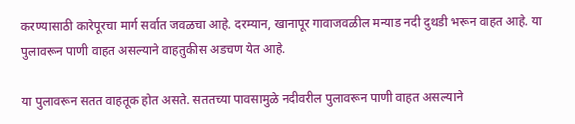करण्यासाठी कारेपूरचा मार्ग सर्वात जवळचा आहे. दरम्यान, खानापूर गावाजवळील मन्याड नदी दुथडी भरून वाहत आहे. या पुलावरून पाणी वाहत असल्याने वाहतुकीस अडचण येत आहे.

या पुलावरून सतत वाहतूक होत असते. सततच्या पावसामुळे नदीवरील पुलावरून पाणी वाहत असल्याने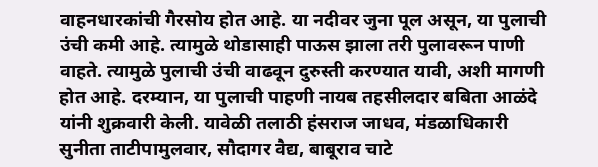वाहनधारकांची गैरसोय होत आहे. या नदीवर जुना पूल असून, या पुलाची उंची कमी आहे. त्यामुळे थोडासाही पाऊस झाला तरी पुलावरून पाणी वाहते. त्यामुळे पुलाची उंची वाढवून दुरुस्ती करण्यात यावी, अशी मागणी होत आहे. दरम्यान, या पुलाची पाहणी नायब तहसीलदार बबिता आळंदे यांनी शुक्रवारी केली. यावेळी तलाठी हंसराज जाधव, मंडळाधिकारी सुनीता ताटीपामुलवार, सौदागर वैद्य, बाबूराव चाटे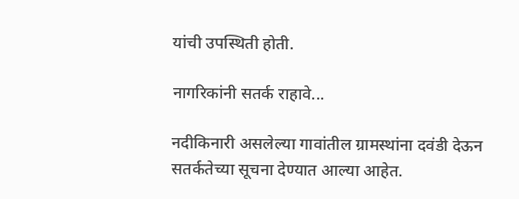यांची उपस्थिती होती.

नागरिकांनी सतर्क राहावे...

नदीकिनारी असलेल्या गावांतील ग्रामस्थांना दवंडी देऊन सतर्कतेच्या सूचना देण्यात आल्या आहेत.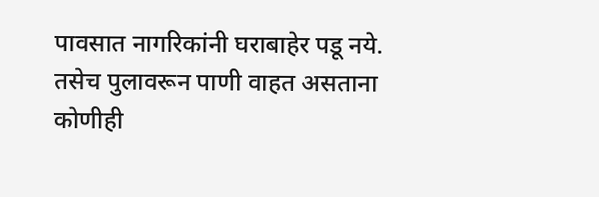पावसात नागरिकांनी घराबाहेर पडू नये. तसेच पुलावरून पाणी वाहत असताना कोणीही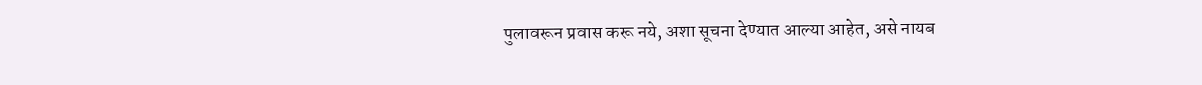पुलावरून प्रवास करू नये, अशा सूचना देण्यात आल्या आहेत, असे नायब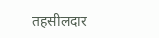तहसीलदार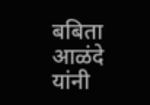बबिता आळंदे यांनी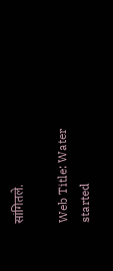सांगितले.

Web Title: Water started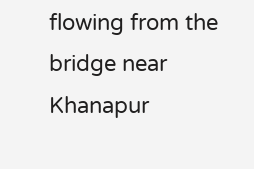flowing from the bridge near Khanapur